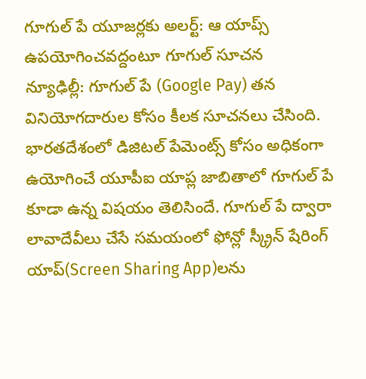గూగుల్ పే యూజర్లకు అలర్ట్: ఆ యాప్స్ ఉపయోగించవద్దంటూ గూగుల్ సూచన
న్యూఢిల్లీ: గూగుల్ పే (Google Pay) తన వినియోగదారుల కోసం కీలక సూచనలు చేసింది. భారతదేశంలో డిజిటల్ పేమెంట్స్ కోసం అధికంగా ఉయోగించే యూపీఐ యాప్ల జాబితాలో గూగుల్ పే కూడా ఉన్న విషయం తెలిసిందే. గూగుల్ పే ద్వారా లావాదేవీలు చేసే సమయంలో ఫోన్లో స్క్రీన్ షేరింగ్ యాప్(Screen Sharing App)లను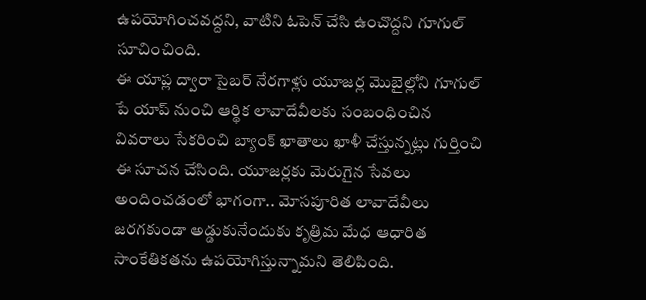ఉపయోగించవద్దని, వాటిని ఓపెన్ చేసి ఉంచొద్దని గూగుల్ సూచించింది.
ఈ యాప్ల ద్వారా సైబర్ నేరగాళ్లు యూజర్ల మొబైల్లోని గూగుల్ పే యాప్ నుంచి ఆర్థిక లావాదేవీలకు సంబంధించిన వివరాలు సేకరించి బ్యాంక్ ఖాతాలు ఖాళీ చేస్తున్నట్లు గుర్తించి ఈ సూచన చేసింది. యూజర్లకు మెరుగైన సేవలు అందించడంలో భాగంగా.. మోసపూరిత లావాదేవీలు జరగకుండా అడ్డుకునేందుకు కృత్రిమ మేధ ఆధారిత సాంకేతికతను ఉపయోగిస్తున్నామని తెలిపింది.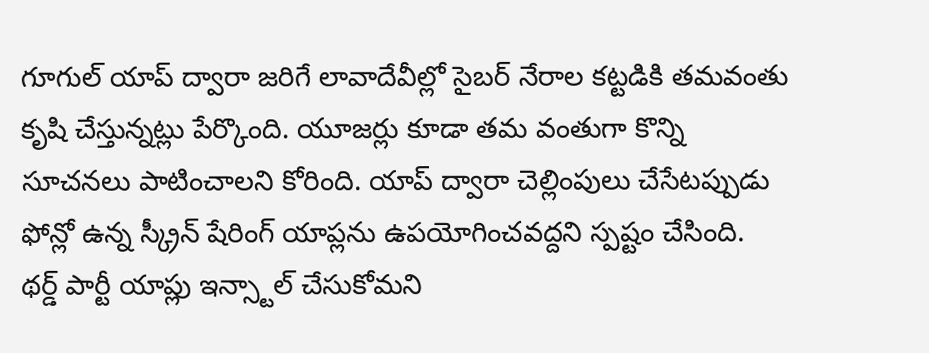గూగుల్ యాప్ ద్వారా జరిగే లావాదేవీల్లో సైబర్ నేరాల కట్టడికి తమవంతు కృషి చేస్తున్నట్లు పేర్కొంది. యూజర్లు కూడా తమ వంతుగా కొన్ని సూచనలు పాటించాలని కోరింది. యాప్ ద్వారా చెల్లింపులు చేసేటప్పుడు ఫోన్లో ఉన్న స్క్రీన్ షేరింగ్ యాప్లను ఉపయోగించవద్దని స్పష్టం చేసింది.
థర్డ్ పార్టీ యాప్లు ఇన్స్టాల్ చేసుకోమని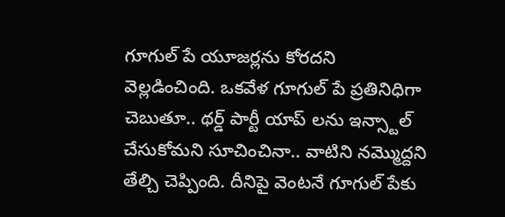గూగుల్ పే యూజర్లను కోరదని వెల్లడించింది. ఒకవేళ గూగుల్ పే ప్రతినిధిగా చెబుతూ.. థర్డ్ పార్టీ యాప్ లను ఇన్స్టాల్ చేసుకోమని సూచించినా.. వాటిని నమ్మొద్దని తేల్చి చెప్పింది. దీనిపై వెంటనే గూగుల్ పేకు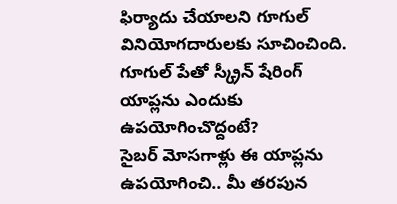ఫిర్యాదు చేయాలని గూగుల్ వినియోగదారులకు సూచించింది.
గూగుల్ పేతో స్క్రీన్ షేరింగ్ యాప్లను ఎందుకు ఉపయోగించొద్దంటే?
సైబర్ మోసగాళ్లు ఈ యాప్లను ఉపయోగించి.. మీ తరపున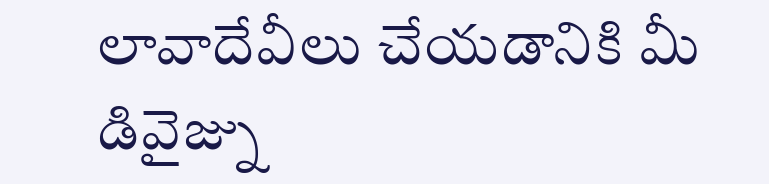లావాదేవీలు చేయడానికి మీ డివైజ్ను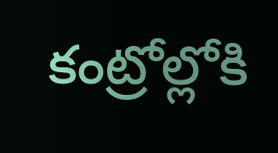కంట్రోల్లోకి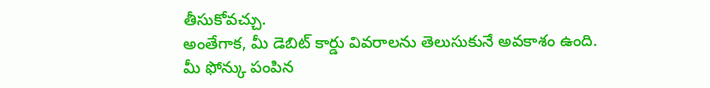తీసుకోవచ్చు.
అంతేగాక, మీ డెబిట్ కార్డు వివరాలను తెలుసుకునే అవకాశం ఉంది.
మీ ఫోన్కు పంపిన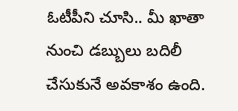ఓటీపీని చూసి.. మీ ఖాతా నుంచి డబ్బులు బదిలీ చేసుకునే అవకాశం ఉంది.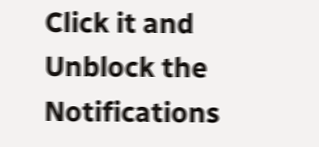Click it and Unblock the Notifications